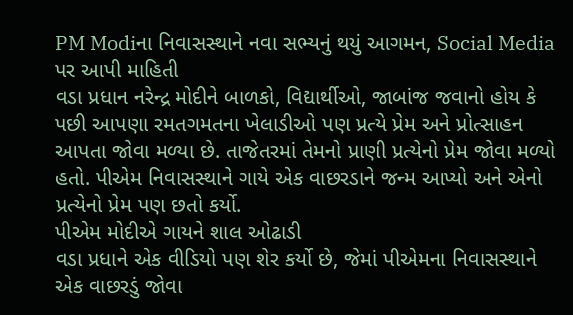PM Modiના નિવાસસ્થાને નવા સભ્યનું થયું આગમન, Social Media પર આપી માહિતી
વડા પ્રધાન નરેન્દ્ર મોદીને બાળકો, વિદ્યાર્થીઓ, જાબાંજ જવાનો હોય કે પછી આપણા રમતગમતના ખેલાડીઓ પણ પ્રત્યે પ્રેમ અને પ્રોત્સાહન આપતા જોવા મળ્યા છે. તાજેતરમાં તેમનો પ્રાણી પ્રત્યેનો પ્રેમ જોવા મળ્યો હતો. પીએમ નિવાસસ્થાને ગાયે એક વાછરડાને જન્મ આપ્યો અને એનો પ્રત્યેનો પ્રેમ પણ છતો કર્યો.
પીએમ મોદીએ ગાયને શાલ ઓઢાડી
વડા પ્રધાને એક વીડિયો પણ શેર કર્યો છે, જેમાં પીએમના નિવાસસ્થાને એક વાછરડું જોવા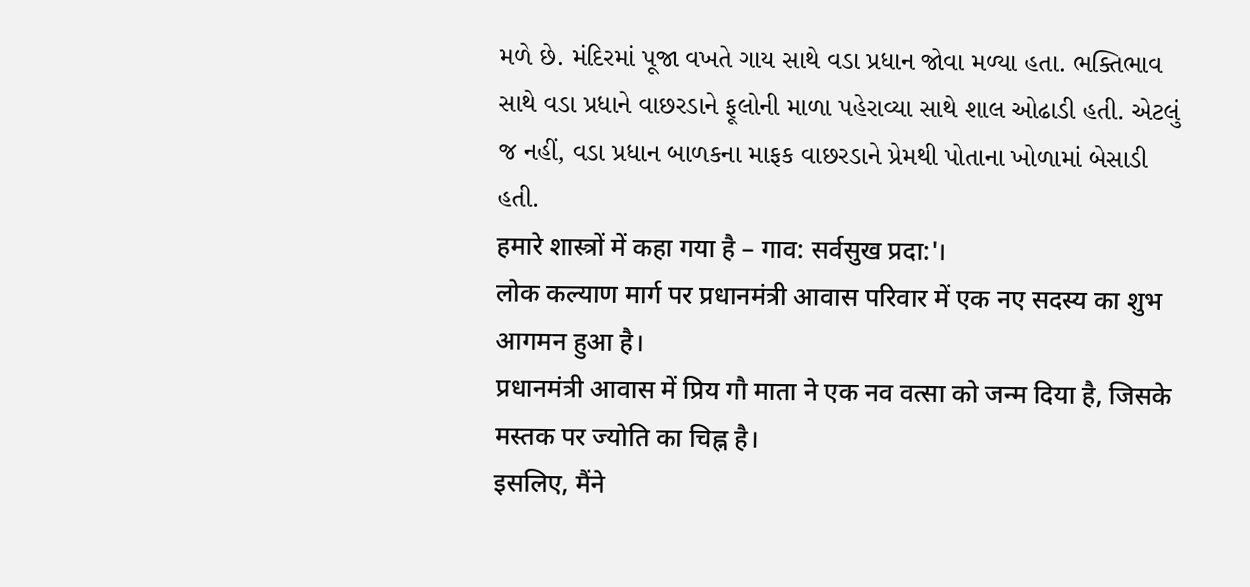મળે છે. મંદિરમાં પૂજા વખતે ગાય સાથે વડા પ્રધાન જોવા મળ્યા હતા. ભક્તિભાવ સાથે વડા પ્રધાને વાછરડાને ફૂલોની માળા પહેરાવ્યા સાથે શાલ ઓઢાડી હતી. એટલું જ નહીં, વડા પ્રધાન બાળકના માફક વાછરડાને પ્રેમથી પોતાના ખોળામાં બેસાડી હતી.
हमारे शास्त्रों में कहा गया है – गाव: सर्वसुख प्रदा:'।
लोक कल्याण मार्ग पर प्रधानमंत्री आवास परिवार में एक नए सदस्य का शुभ आगमन हुआ है।
प्रधानमंत्री आवास में प्रिय गौ माता ने एक नव वत्सा को जन्म दिया है, जिसके मस्तक पर ज्योति का चिह्न है।
इसलिए, मैंने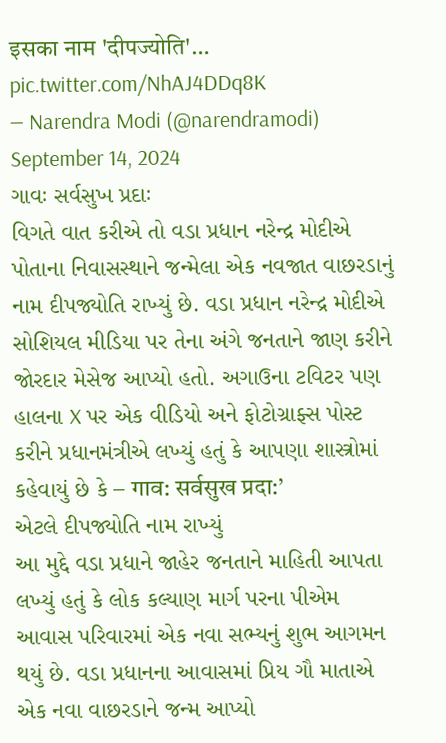इसका नाम 'दीपज्योति'… pic.twitter.com/NhAJ4DDq8K
— Narendra Modi (@narendramodi) September 14, 2024
ગાવઃ સર્વસુખ પ્રદાઃ
વિગતે વાત કરીએ તો વડા પ્રધાન નરેન્દ્ર મોદીએ પોતાના નિવાસસ્થાને જન્મેલા એક નવજાત વાછરડાનું નામ દીપજ્યોતિ રાખ્યું છે. વડા પ્રધાન નરેન્દ્ર મોદીએ સોશિયલ મીડિયા પર તેના અંગે જનતાને જાણ કરીને જોરદાર મેસેજ આપ્યો હતો. અગાઉના ટવિટર પણ હાલના X પર એક વીડિયો અને ફોટોગ્રાફ્સ પોસ્ટ કરીને પ્રધાનમંત્રીએ લખ્યું હતું કે આપણા શાસ્ત્રોમાં કહેવાયું છે કે – गाव: सर्वसुख प्रदा:’
એટલે દીપજ્યોતિ નામ રાખ્યું
આ મુદ્દે વડા પ્રધાને જાહેર જનતાને માહિતી આપતા લખ્યું હતું કે લોક કલ્યાણ માર્ગ પરના પીએમ આવાસ પરિવારમાં એક નવા સભ્યનું શુભ આગમન થયું છે. વડા પ્રધાનના આવાસમાં પ્રિય ગૌ માતાએ એક નવા વાછરડાને જન્મ આપ્યો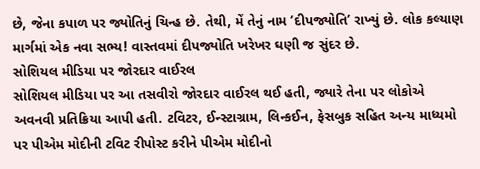છે, જેના કપાળ પર જ્યોતિનું ચિન્હ છે. તેથી, મેં તેનું નામ ‘દીપજ્યોતિ’ રાખ્યું છે. લોક કલ્યાણ માર્ગમાં એક નવા સભ્ય! વાસ્તવમાં દીપજ્યોતિ ખરેખર ઘણી જ સુંદર છે.
સોશિયલ મીડિયા પર જોરદાર વાઈરલ
સોશિયલ મીડિયા પર આ તસવીરો જોરદાર વાઈરલ થઈ હતી, જ્યારે તેના પર લોકોએ અવનવી પ્રતિક્રિયા આપી હતી. ટવિટર, ઈન્સ્ટાગ્રામ, લિન્કઈન, ફેસબુક સહિત અન્ય માધ્યમો પર પીએમ મોદીની ટવિટ રીપોસ્ટ કરીને પીએમ મોદીનો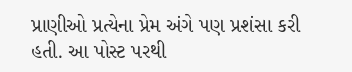પ્રાણીઓ પ્રત્યેના પ્રેમ અંગે પણ પ્રશંસા કરી હતી. આ પોસ્ટ પરથી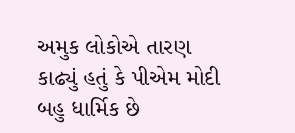અમુક લોકોએ તારણ કાઢ્યું હતું કે પીએમ મોદી બહુ ધાર્મિક છે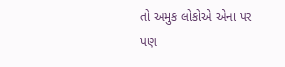તો અમુક લોકોએ એના પર પણ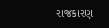રાજકારણ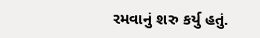રમવાનું શરુ કર્યુ હતું.